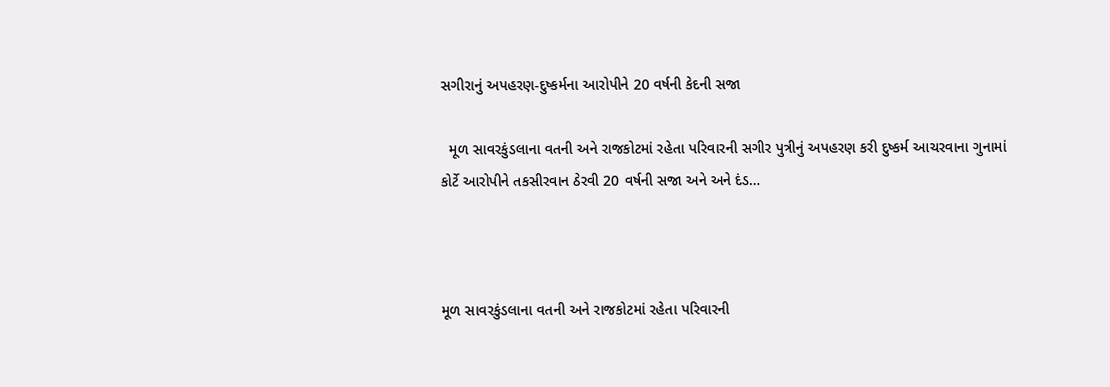સગીરાનું અપહરણ-દુષ્કર્મના આરોપીને 20 વર્ષની કેદની સજા

  મૂળ સાવરકુંડલાના વતની અને રાજકોટમાં રહેતા પરિવારની સગીર પુત્રીનું અપહરણ કરી દુષ્કર્મ આચરવાના ગુનામાં કોર્ટે આરોપીને તકસીરવાન ઠેરવી 20 વર્ષની સજા અને અને દંડ…



મૂળ સાવરકુંડલાના વતની અને રાજકોટમાં રહેતા પરિવારની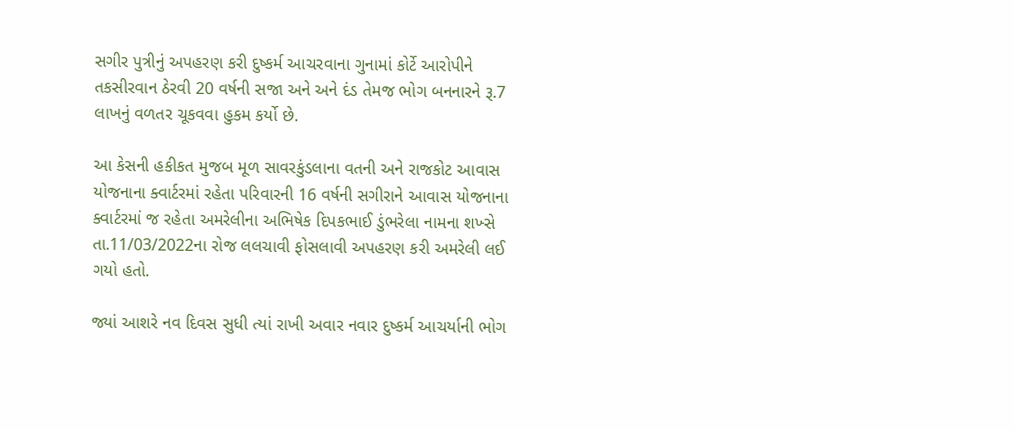સગીર પુત્રીનું અપહરણ કરી દુષ્કર્મ આચરવાના ગુનામાં કોર્ટે આરોપીને તકસીરવાન ઠેરવી 20 વર્ષની સજા અને અને દંડ તેમજ ભોગ બનનારને રૂ.7 લાખનું વળતર ચૂકવવા હુકમ કર્યો છે.

આ કેસની હકીકત મુજબ મૂળ સાવરકુંડલાના વતની અને રાજકોટ આવાસ યોજનાના ક્વાર્ટરમાં રહેતા પરિવારની 16 વર્ષની સગીરાને આવાસ યોજનાના ક્વાર્ટરમાં જ રહેતા અમરેલીના અભિષેક દિપકભાઈ ડુંભરેલા નામના શખ્સે તા.11/03/2022ના રોજ લલચાવી ફોસલાવી અપહરણ કરી અમરેલી લઈ ગયો હતો.

જ્યાં આશરે નવ દિવસ સુધી ત્યાં રાખી અવાર નવાર દુષ્કર્મ આચર્યાની ભોગ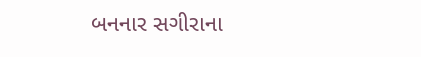બનનાર સગીરાના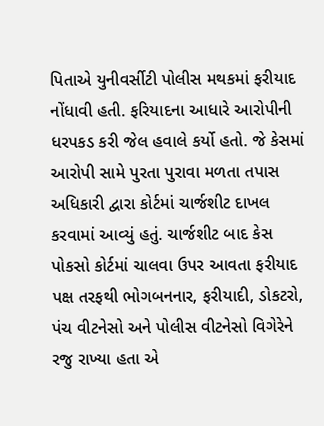પિતાએ યુનીવર્સીટી પોલીસ મથકમાં ફરીયાદ નોંધાવી હતી. ફરિયાદના આધારે આરોપીની ધરપકડ કરી જેલ હવાલે કર્યો હતો. જે કેસમાં આરોપી સામે પુરતા પુરાવા મળતા તપાસ અધિકારી દ્વારા કોર્ટમાં ચાર્જશીટ દાખલ કરવામાં આવ્યું હતું. ચાર્જશીટ બાદ કેસ પોકસો કોર્ટમાં ચાલવા ઉપર આવતા ફરીયાદ પક્ષ તરફથી ભોગબનનાર, ફરીયાદી, ડોકટરો, પંચ વીટનેસો અને પોલીસ વીટનેસો વિગેરેને રજુ રાખ્યા હતા એ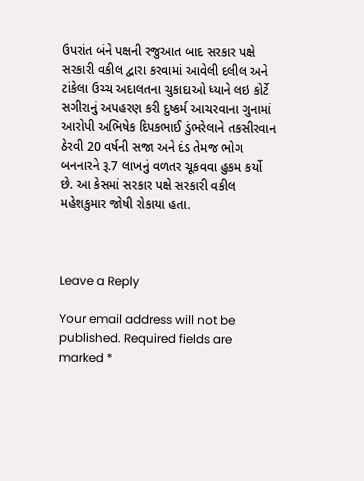ઉપરાંત બંને પક્ષની રજુઆત બાદ સરકાર પક્ષે સરકારી વકીલ દ્વારા કરવામાં આવેલી દલીલ અને ટાંકેલા ઉચ્ચ અદાલતના ચુકાદાઓ ધ્યાને લઇ કોર્ટે સગીરાનું અપહરણ કરી દુષ્કર્મ આચરવાના ગુનામાં આરોપી અભિષેક દિપકભાઈ ડુંભરેલાને તકસીરવાન ઠેરવી 20 વર્ષની સજા અને દંડ તેમજ ભોગ બનનારને રૂ.7 લાખનું વળતર ચૂકવવા હુકમ કર્યો છે. આ કેસમાં સરકાર પક્ષે સરકારી વકીલ મહેશકુમાર જોષી રોકાયા હતા.



Leave a Reply

Your email address will not be published. Required fields are marked *